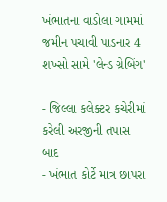ખંભાતના વાડોલા ગામમાં જમીન પચાવી પાડનાર 4 શખ્સો સામે 'લેન્ડ ગ્રેબિંગ'

- જિલ્લા કલેક્ટર કચેરીમાં કરેલી અરજીની તપાસ બાદ
- ખંભાત કોર્ટે માત્ર છાપરા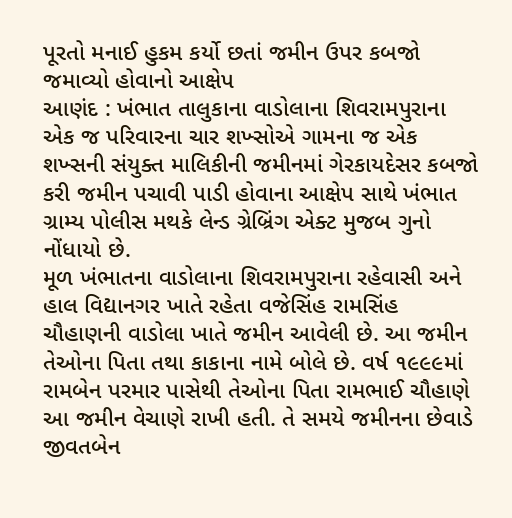પૂરતો મનાઈ હુકમ કર્યો છતાં જમીન ઉપર કબજો જમાવ્યો હોવાનો આક્ષેપ
આણંદ : ખંભાત તાલુકાના વાડોલાના શિવરામપુરાના એક જ પરિવારના ચાર શખ્સોએ ગામના જ એક શખ્સની સંયુક્ત માલિકીની જમીનમાં ગેરકાયદેસર કબજો કરી જમીન પચાવી પાડી હોવાના આક્ષેપ સાથે ખંભાત ગ્રામ્ય પોલીસ મથકે લેન્ડ ગ્રેબ્રિંગ એક્ટ મુજબ ગુનો નોંધાયો છે.
મૂળ ખંભાતના વાડોલાના શિવરામપુરાના રહેવાસી અને હાલ વિદ્યાનગર ખાતે રહેતા વજેસિંહ રામસિંહ ચૌહાણની વાડોલા ખાતે જમીન આવેલી છે. આ જમીન તેઓના પિતા તથા કાકાના નામે બોલે છે. વર્ષ ૧૯૯૯માં રામબેન પરમાર પાસેથી તેઓના પિતા રામભાઈ ચૌહાણે આ જમીન વેચાણે રાખી હતી. તે સમયે જમીનના છેવાડે જીવતબેન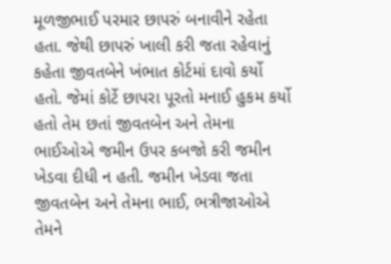મૂળજીભાઈ પરમાર છાપરું બનાવીને રહેતા હતા. જેથી છાપરું ખાલી કરી જતા રહેવાનું કહેતા જીવતબેને ખંભાત કોર્ટમાં દાવો કર્યો હતો. જેમાં કોર્ટે છાપરા પૂરતો મનાઈ હુકમ કર્યો હતો તેમ છતાં જીવતબેન અને તેમના ભાઈઓએ જમીન ઉપર કબજો કરી જમીન ખેડવા દીધી ન હતી. જમીન ખેડવા જતા જીવતબેન અને તેમના ભાઈ, ભત્રીજાઓએ તેમને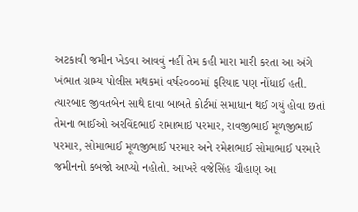અટકાવી જમીન ખેડવા આવવું નહીં તેમ કહી મારા મારી કરતા આ અંગે ખંભાત ગ્રામ્ય પોલીસ મથકમાં વર્ષ૨૦૦૦માં ફરિયાદ પણ નોંધાઈ હતી. ત્યારબાદ જીવતબેન સાથે દાવા બાબતે કોર્ટમાં સમાધાન થઈ ગયું હોવા છતાં તેમના ભાઈઓ અરવિંદભાઈ રામાભાઇ પરમાર, રાવજીભાઈ મૂળજીભાઈ પરમાર, સોમાભાઈ મૂળજીભાઈ પરમાર અને રમેશભાઈ સોમાભાઈ પરમારે જમીનનો કબજો આપ્યો નહોતો. આખરે વજેસિંહ ચૌહાણ આ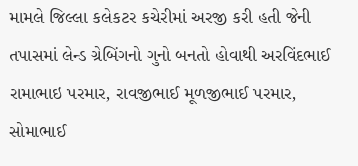મામલે જિલ્લા કલેકટર કચેરીમાં અરજી કરી હતી જેની તપાસમાં લેન્ડ ગ્રેબિંગનો ગુનો બનતો હોવાથી અરવિંદભાઈ રામાભાઇ પરમાર, રાવજીભાઈ મૂળજીભાઈ પરમાર, સોમાભાઈ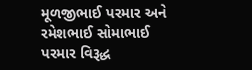મૂળજીભાઈ પરમાર અને રમેશભાઈ સોમાભાઈ પરમાર વિરૂદ્ધ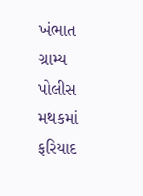ખંભાત ગ્રામ્ય પોલીસ મથકમાં ફરિયાદ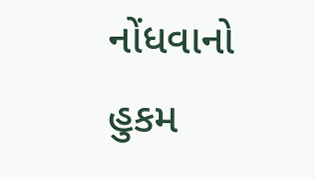નોંધવાનો હુકમ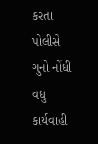કરતા પોલીસે ગુનો નોંધી વધુ કાર્યવાહી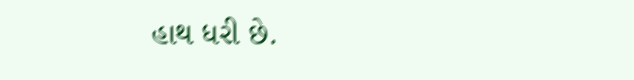હાથ ધરી છે.